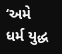‘અમે ધર્મ યુદ્ધ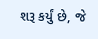શરૂ કર્યું છે, જે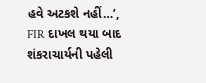હવે અટકશે નહીં…’, FIR દાખલ થયા બાદ શંકરાચાર્યની પહેલી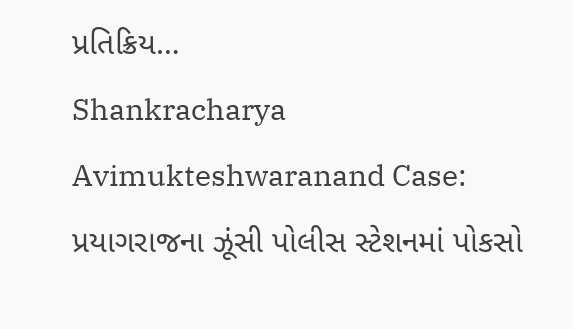પ્રતિક્રિય…
Shankracharya Avimukteshwaranand Case: પ્રયાગરાજના ઝૂંસી પોલીસ સ્ટેશનમાં પોકસો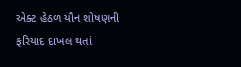એક્ટ હેઠળ યૌન શોષણની ફરિયાદ દાખલ થતાં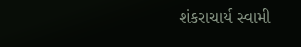શંકરાચાર્ય સ્વામી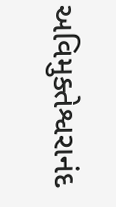અવિમુક્તેશ્વરાનંદ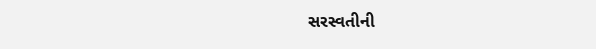સરસ્વતીની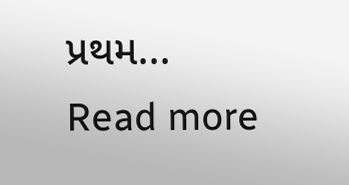પ્રથમ...
Read more